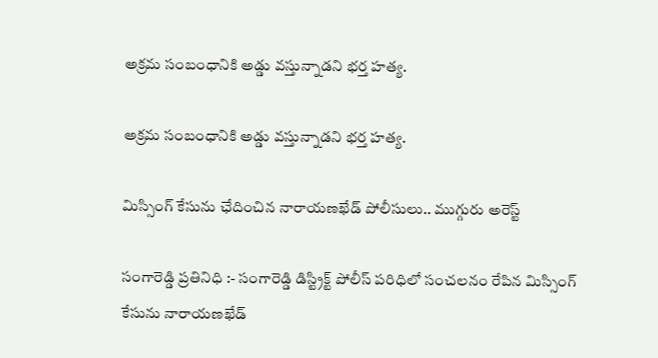అక్రమ సంబంధానికి అడ్డు వస్తున్నాడని భర్త హత్య.

అక్రమ సంబంధానికి అడ్డు వస్తున్నాడని భర్త హత్య.

మిస్సింగ్ కేసును ఛేదించిన నారాయణఖేడ్ పోలీసులు.. ముగ్గురు అరెస్ట్

సంగారెడ్డి ప్రతినిధి :- సంగారెడ్డి డిస్ట్రిక్ట్ పోలీస్ పరిధిలో సంచలనం రేపిన మిస్సింగ్ కేసును నారాయణఖేడ్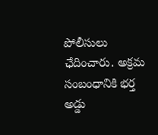పోలీసులు ఛేదించారు. అక్రమ సంబంధానికి భర్త అడ్డు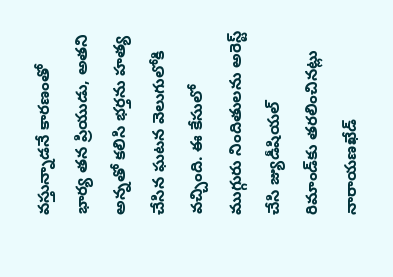వస్తున్నాడనే కారణంతో భార్య తన ప్రియుడు, అతని అన్నతో కలిసి భర్తను హత్య చేసిన ఘటన వెలుగులోకి వచ్చింది. ఈ కేసులో ముగ్గురు నిందితులను అరెస్ట్ చేసి జ్యుడీషియల్ రిమాండ్‌కు తరలించినట్లు నారాయణఖేడ్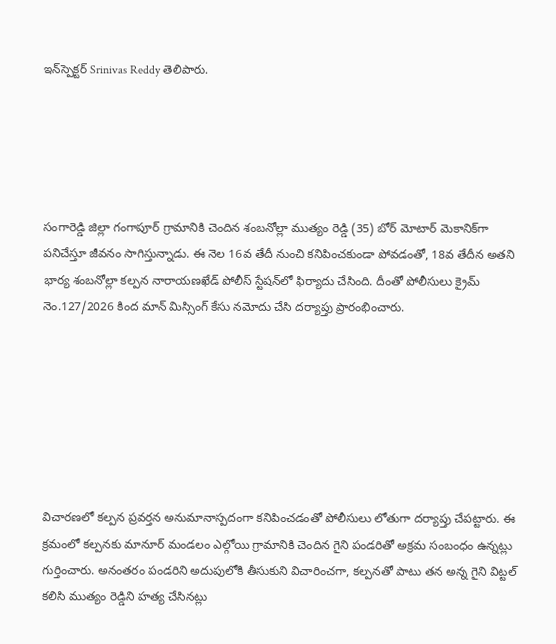ఇన్‌స్పెక్టర్ Srinivas Reddy తెలిపారు.





సంగారెడ్డి జిల్లా గంగాపూర్ గ్రామానికి చెందిన శంబనోల్లా ముత్యం రెడ్డి (35) బోర్ మోటార్ మెకానిక్‌గా పనిచేస్తూ జీవనం సాగిస్తున్నాడు. ఈ నెల 16వ తేదీ నుంచి కనిపించకుండా పోవడంతో, 18వ తేదీన అతని భార్య శంబనోల్లా కల్పన నారాయణఖేడ్ పోలీస్ స్టేషన్‌లో ఫిర్యాదు చేసింది. దీంతో పోలీసులు క్రైమ్ నెం.127/2026 కింద మాన్ మిస్సింగ్ కేసు నమోదు చేసి దర్యాప్తు ప్రారంభించారు.







విచారణలో కల్పన ప్రవర్తన అనుమానాస్పదంగా కనిపించడంతో పోలీసులు లోతుగా దర్యాప్తు చేపట్టారు. ఈ క్రమంలో కల్పనకు మానూర్ మండలం ఎల్గోయి గ్రామానికి చెందిన గైని పండరితో అక్రమ సంబంధం ఉన్నట్లు గుర్తించారు. అనంతరం పండరిని అదుపులోకి తీసుకుని విచారించగా, కల్పనతో పాటు తన అన్న గైని విట్టల్ కలిసి ముత్యం రెడ్డిని హత్య చేసినట్లు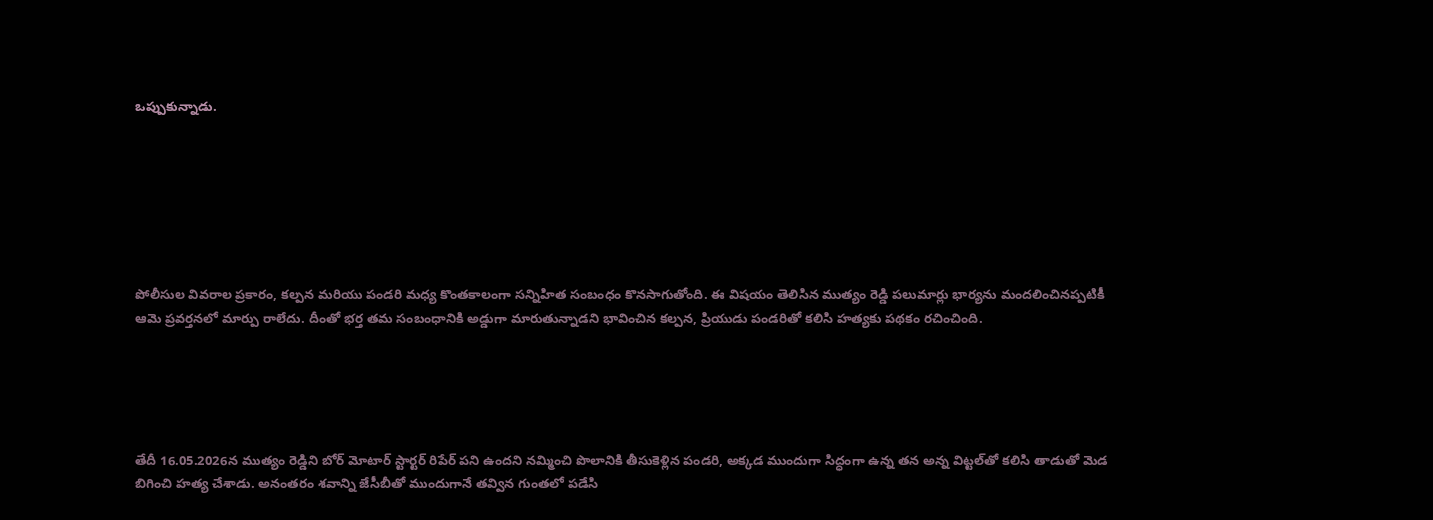ఒప్పుకున్నాడు.







పోలీసుల వివరాల ప్రకారం, కల్పన మరియు పండరి మధ్య కొంతకాలంగా సన్నిహిత సంబంధం కొనసాగుతోంది. ఈ విషయం తెలిసిన ముత్యం రెడ్డి పలుమార్లు భార్యను మందలించినప్పటికీ ఆమె ప్రవర్తనలో మార్పు రాలేదు. దీంతో భర్త తమ సంబంధానికి అడ్డుగా మారుతున్నాడని భావించిన కల్పన, ప్రియుడు పండరితో కలిసి హత్యకు పథకం రచించింది.





తేదీ 16.05.2026న ముత్యం రెడ్డిని బోర్ మోటార్ స్టార్టర్ రిపేర్ పని ఉందని నమ్మించి పొలానికి తీసుకెళ్లిన పండరి, అక్కడ ముందుగా సిద్ధంగా ఉన్న తన అన్న విట్టల్‌తో కలిసి తాడుతో మెడ బిగించి హత్య చేశాడు. అనంతరం శవాన్ని జేసీబీతో ముందుగానే తవ్విన గుంతలో పడేసి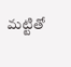మట్టితో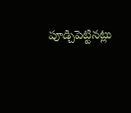పూడ్చిపెట్టినట్లు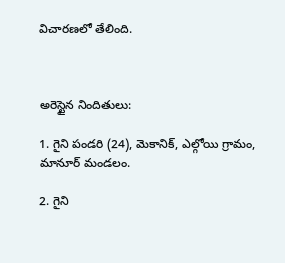విచారణలో తేలింది.



అరెస్టైన నిందితులు:

1. గైని పండరి (24), మెకానిక్, ఎల్గోయి గ్రామం, మానూర్ మండలం.

2. గైని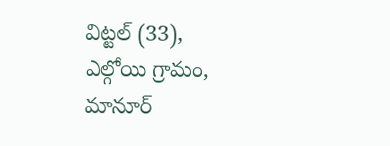విట్టల్ (33), ఎల్గోయి గ్రామం, మానూర్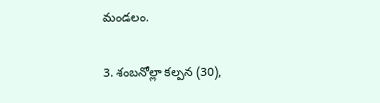మండలం.

3. శంబనోల్లా కల్పన (30),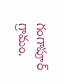గంగాపూర్ గ్రామం.